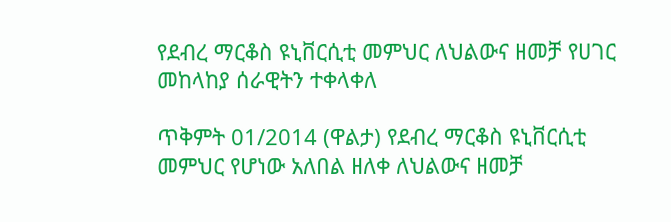የደብረ ማርቆስ ዩኒቨርሲቲ መምህር ለህልውና ዘመቻ የሀገር መከላከያ ሰራዊትን ተቀላቀለ

ጥቅምት 01/2014 (ዋልታ) የደብረ ማርቆስ ዩኒቨርሲቲ መምህር የሆነው አለበል ዘለቀ ለህልውና ዘመቻ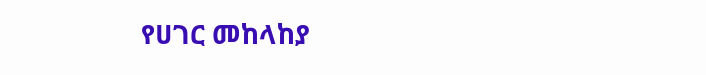የሀገር መከላከያ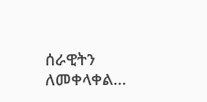ሰራዊትን ለመቀላቀል…